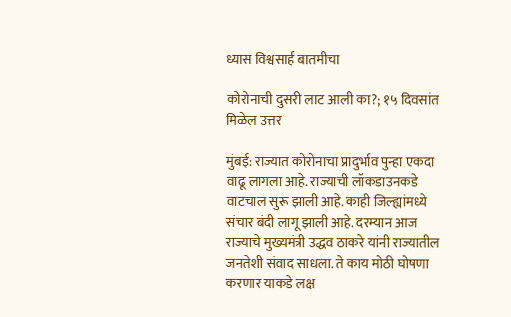ध्यास विश्वसार्ह बातमीचा

कोरोनाची दुसरी लाट आली का?; १५ दिवसांत मिळेल उत्तर

मुंबई: राज्यात कोरोनाचा प्रादुर्भाव पुन्हा एकदा वाढू लागला आहे. राज्याची लॉकडाउनकडे वाटचाल सुरू झाली आहे. काही जिल्ह्यांमध्ये संचार बंदी लागू झाली आहे. दरम्यान आज राज्याचे मुख्यमंत्री उद्धव ठाकरे यांनी राज्यातील जनतेशी संवाद साधला. ते काय मोठी घोषणा करणार याकडे लक्ष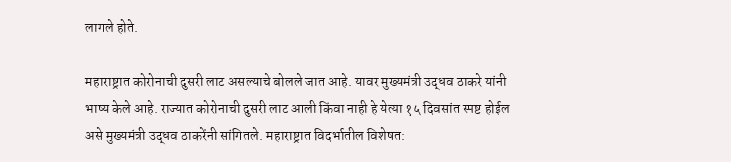लागले होते.

महाराष्ट्रात कोरोनाची दुसरी लाट असल्याचे बोलले जात आहे. यावर मुख्यमंत्री उद्धव ठाकरे यांनी भाष्य केले आहे. राज्यात कोरोनाची दुसरी लाट आली किंवा नाही हे येत्या १५ दिवसांत स्पष्ट होईल असे मुख्यमंत्री उद्धव ठाकरेंनी सांगितले. महाराष्ट्रात विदर्भातील विशेषत: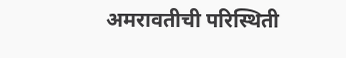अमरावतीची परिस्थिती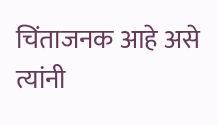चिंताजनक आहे असे त्यांनी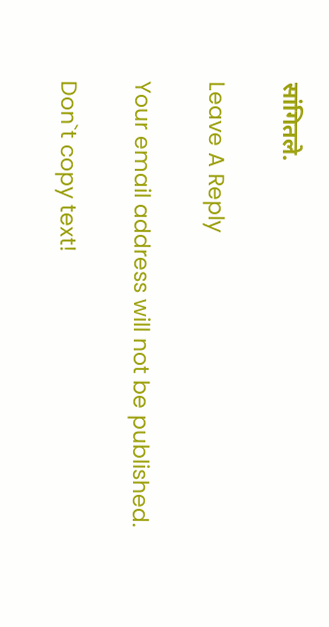सांगितले.

Leave A Reply

Your email address will not be published.

Don`t copy text!